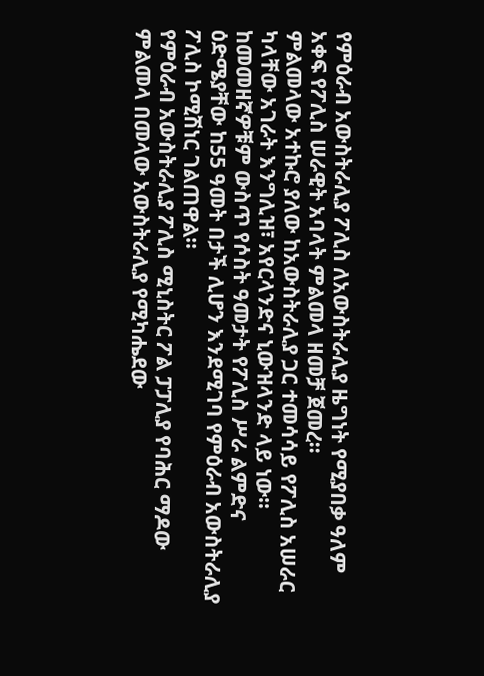የምዕራብ አውስትራሊያ ፖሊስ ለአውስትራሊያ ዜግነት የሚያበቃ ዓለም አቀፍ የፖሊስ ሠራዊት አባላት ምልመላ ዘመቻ ጀመረ።
ምልመላው አተኩሮ ያለው ከአውስትራሊያ ጋር ተመሳሳይ የፖሊስ አሠራር ካላቸው አገራት እንግሊዝ፣ አየርላንድና ኒውዝላንድ ላይ ነው።
ከመመዘኛዎቹም ውስጥ የሶስት ዓመታት የፖሊስ ሥራ ልምድና ዕድሜያቸው ከ55 ዓመት በታች ሊሆን እንደሚገባ የምዕራብ አውስትራሊያ ፖሊስ ኮሚሽነር ገልጠዋል።
የምዕራብ አውስትራሊያ ፖሊስ ሚኒስትር ፖል ፓፓሊያ የባሕር ማዶው ምልመላ በመላው አውስትራሊያ የሚካሔደው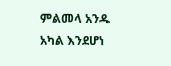ምልመላ አንዱ አካል እንደሆነ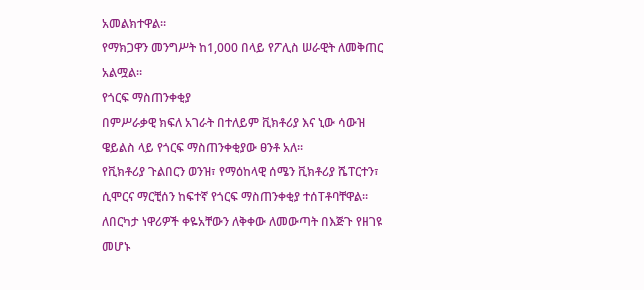አመልክተዋል።
የማክጋዋን መንግሥት ከ1,000 በላይ የፖሊስ ሠራዊት ለመቅጠር አልሟል።
የጎርፍ ማስጠንቀቂያ
በምሥራቃዊ ክፍለ አገራት በተለይም ቪክቶሪያ እና ኒው ሳውዝ ዌይልስ ላይ የጎርፍ ማስጠንቀቂያው ፀንቶ አለ።
የቪክቶሪያ ጉልበርን ወንዝ፣ የማዕከላዊ ሰሜን ቪክቶሪያ ሼፐርተን፣ ሲሞርና ማርቺሰን ከፍተኛ የጎርፍ ማስጠንቀቂያ ተሰTቶባቸዋል።
ለበርካታ ነዋሪዎች ቀዬአቸውን ለቅቀው ለመውጣት በእጅጉ የዘገዩ መሆኑ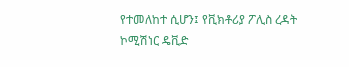የተመለከተ ሲሆን፤ የቪክቶሪያ ፖሊስ ረዳት ኮሚሽነር ዴቪድ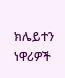ክሌይተን ነዋሪዎች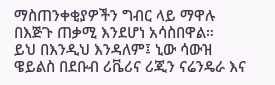ማስጠንቀቂያዎችን ግብር ላይ ማዋሉ በእጅጉ ጠቃሚ እንደሆነ አሳስበዋል።
ይህ በእንዲህ እንዳለም፤ ኒው ሳውዝ ዌይልስ በደቡብ ሪቬሪና ሪጂን ናሬንዴራ እና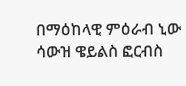በማዕከላዊ ምዕራብ ኒው ሳውዝ ዌይልስ ፎርብስ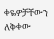ቀዬዎቻቸውን ለቅቀው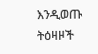እንዲወጡ ትዕዛዞች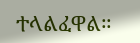ተላልፈዋል።